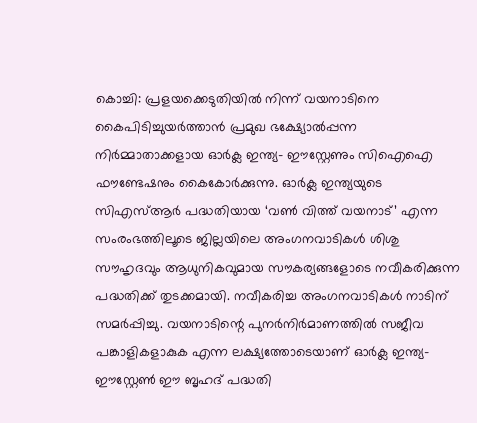കൊച്ചി: പ്രളയക്കെടുതിയിൽ നിന്ന് വയനാടിനെ കൈപിടിച്ചുയർത്താൻ പ്രമുഖ ഭക്ഷ്യോൽപ്പന്ന നിർമ്മാതാക്കളായ ഓർക്ല ഇന്ത്യ- ഈസ്റ്റേണും സിഐഐ ഫൗണ്ടേഷനും കൈകോർക്കുന്നു. ഓർക്ല ഇന്ത്യയുടെ സിഎസ്ആർ പദ്ധതിയായ ‘വൺ വിത്ത് വയനാട്’ എന്ന സംരംഭത്തിലൂടെ ജില്ലയിലെ അംഗനവാടികൾ ശിശു സൗഹൃദവും ആധുനികവുമായ സൗകര്യങ്ങളോടെ നവീകരിക്കുന്ന പദ്ധതിക്ക് തുടക്കമായി. നവീകരിച്ച അംഗനവാടികൾ നാടിന് സമർപ്പിച്ചു. വയനാടിന്റെ പുനർനിർമാണത്തിൽ സജീവ പങ്കാളികളാകുക എന്ന ലക്ഷ്യത്തോടെയാണ് ഓർക്ല ഇന്ത്യ- ഈസ്റ്റേൺ ഈ ബൃഹദ് പദ്ധതി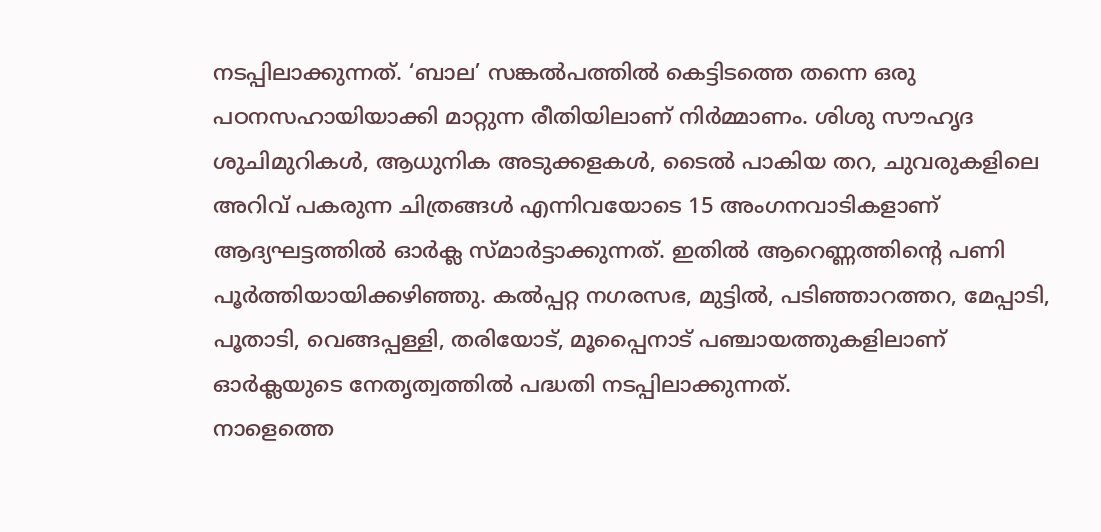നടപ്പിലാക്കുന്നത്. ‘ബാല’ സങ്കൽപത്തിൽ കെട്ടിടത്തെ തന്നെ ഒരു പഠനസഹായിയാക്കി മാറ്റുന്ന രീതിയിലാണ് നിർമ്മാണം. ശിശു സൗഹൃദ ശുചിമുറികൾ, ആധുനിക അടുക്കളകൾ, ടൈൽ പാകിയ തറ, ചുവരുകളിലെ അറിവ് പകരുന്ന ചിത്രങ്ങൾ എന്നിവയോടെ 15 അംഗനവാടികളാണ് ആദ്യഘട്ടത്തിൽ ഓർക്ല സ്മാർട്ടാക്കുന്നത്. ഇതിൽ ആറെണ്ണത്തിന്റെ പണി പൂർത്തിയായിക്കഴിഞ്ഞു. കൽപ്പറ്റ നഗരസഭ, മുട്ടിൽ, പടിഞ്ഞാറത്തറ, മേപ്പാടി, പൂതാടി, വെങ്ങപ്പള്ളി, തരിയോട്, മൂപ്പൈനാട് പഞ്ചായത്തുകളിലാണ് ഓർക്ലയുടെ നേതൃത്വത്തിൽ പദ്ധതി നടപ്പിലാക്കുന്നത്.
നാളെത്തെ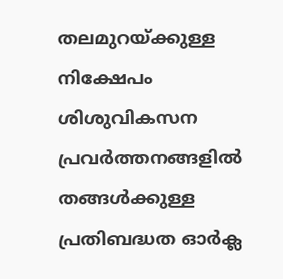തലമുറയ്ക്കുള്ള നിക്ഷേപം
ശിശുവികസന പ്രവർത്തനങ്ങളിൽ തങ്ങൾക്കുള്ള പ്രതിബദ്ധത ഓർക്ല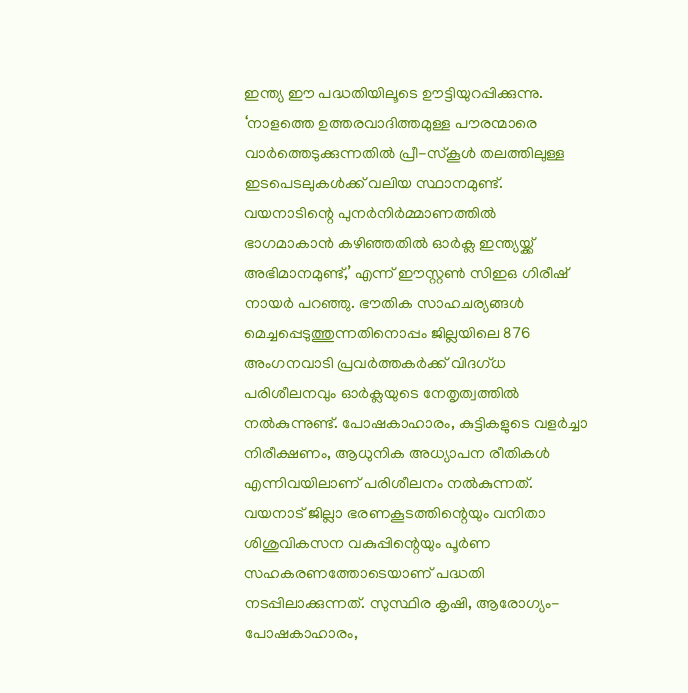ഇന്ത്യ ഈ പദ്ധതിയിലൂടെ ഊട്ടിയുറപ്പിക്കുന്നു. ‘നാളത്തെ ഉത്തരവാദിത്തമുള്ള പൗരന്മാരെ വാർത്തെടുക്കുന്നതിൽ പ്രീ-സ്കൂൾ തലത്തിലുള്ള ഇടപെടലുകൾക്ക് വലിയ സ്ഥാനമുണ്ട്. വയനാടിന്റെ പുനർനിർമ്മാണത്തിൽ ഭാഗമാകാൻ കഴിഞ്ഞതിൽ ഓർക്ല ഇന്ത്യയ്ക്ക് അഭിമാനമുണ്ട്,’ എന്ന് ഈസ്റ്റൺ സിഇഒ ഗിരീഷ് നായർ പറഞ്ഞു. ഭൗതിക സാഹചര്യങ്ങൾ മെച്ചപ്പെടുത്തുന്നതിനൊപ്പം ജില്ലയിലെ 876 അംഗനവാടി പ്രവർത്തകർക്ക് വിദഗ്ധ പരിശീലനവും ഓർക്ലയുടെ നേതൃത്വത്തിൽ നൽകുന്നുണ്ട്. പോഷകാഹാരം, കുട്ടികളുടെ വളർച്ചാ നിരീക്ഷണം, ആധുനിക അധ്യാപന രീതികൾ എന്നിവയിലാണ് പരിശീലനം നൽകുന്നത്. വയനാട് ജില്ലാ ഭരണകൂടത്തിന്റെയും വനിതാ ശിശുവികസന വകുപ്പിന്റെയും പൂർണ സഹകരണത്തോടെയാണ് പദ്ധതി നടപ്പിലാക്കുന്നത്. സുസ്ഥിര കൃഷി, ആരോഗ്യം-പോഷകാഹാരം,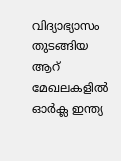വിദ്യാഭ്യാസം തുടങ്ങിയ ആറ് മേഖലകളിൽ ഓർക്ല ഇന്ത്യ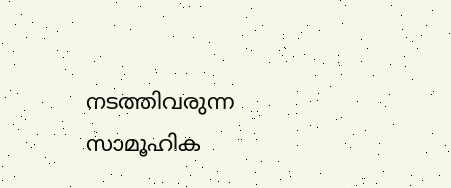നടത്തിവരുന്ന സാമൂഹിക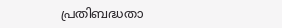പ്രതിബദ്ധതാ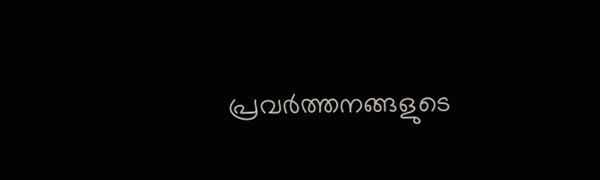പ്രവർത്തനങ്ങളുടെ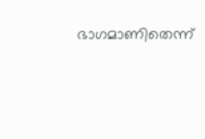ഭാഗമാണിതെന്ന്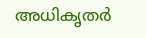അധികൃതർ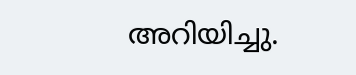അറിയിച്ചു.